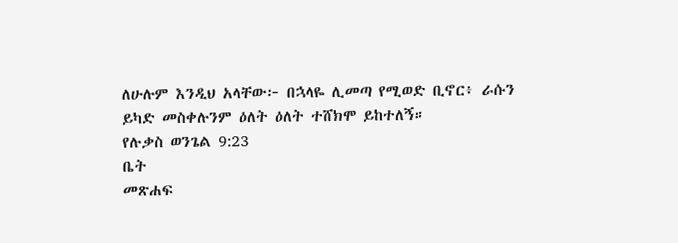ለሁሉም እንዲህ አላቸው፦ በኋላዬ ሊመጣ የሚወድ ቢኖር፥ ራሱን ይካድ መስቀሉንም ዕለት ዕለት ተሸክሞ ይከተለኝ።
የሉቃስ ወንጌል 9:23
ቤት
መጽሐፍ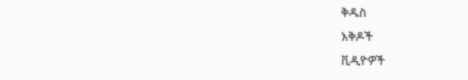ቅዱስ
እቅዶች
ቪዲዮዎች